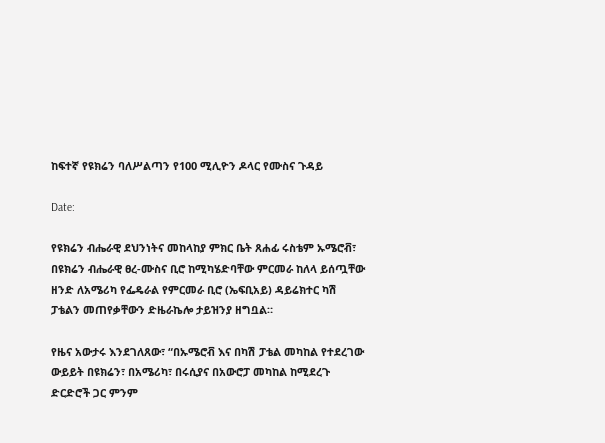ከፍተኛ የዩክሬን ባለሥልጣን የ100 ሚሊዮን ዶላር የሙስና ጉዳይ

Date:

የዩክሬን ብሔራዊ ደህንነትና መከላከያ ምክር ቤት ጸሐፊ ሩስቴም ኡሜሮቭ፣ በዩክሬን ብሔራዊ ፀረ-ሙስና ቢሮ ከሚካሄድባቸው ምርመራ ከለላ ይሰጧቸው ዘንድ ለአሜሪካ የፌዴራል የምርመራ ቢሮ (ኤፍቢአይ) ዳይሬክተር ካሽ ፓቴልን መጠየቃቸውን ድዜራኬሎ ታይዝንያ ዘግቧል።

የዜና አውታሩ እንደገለጸው፣ “በኡሜሮቭ እና በካሽ ፓቴል መካከል የተደረገው ውይይት በዩክሬን፣ በአሜሪካ፣ በሩሲያና በአውሮፓ መካከል ከሚደረጉ ድርድሮች ጋር ምንም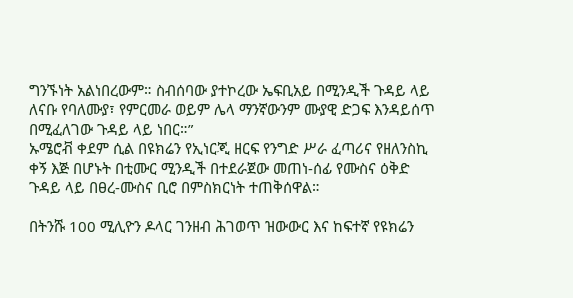ግንኙነት አልነበረውም። ስብሰባው ያተኮረው ኤፍቢአይ በሚንዲች ጉዳይ ላይ ለናቡ የባለሙያ፣ የምርመራ ወይም ሌላ ማንኛውንም ሙያዊ ድጋፍ እንዳይሰጥ በሚፈለገው ጉዳይ ላይ ነበር።”
ኡሜሮቭ ቀደም ሲል በዩክሬን የኢነርጂ ዘርፍ የንግድ ሥራ ፈጣሪና የዘለንስኪ ቀኝ እጅ በሆኑት በቲሙር ሚንዲች በተደራጀው መጠነ-ሰፊ የሙስና ዕቅድ ጉዳይ ላይ በፀረ-ሙስና ቢሮ በምስክርነት ተጠቅሰዋል።

በትንሹ 100 ሚሊዮን ዶላር ገንዘብ ሕገወጥ ዝውውር እና ከፍተኛ የዩክሬን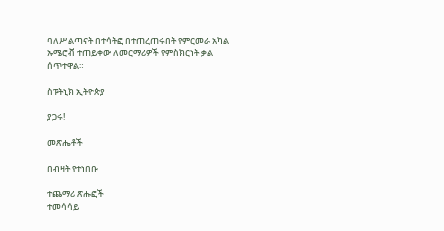ባለሥልጣናት በተሳትፎ በተጠረጠሩበት የምርመራ አካል ኡሜሮቭ ተጠይቀው ለመርማሪዎች የምስክርነት ቃል ሰጥተዋል።

ስፑትኒክ ኢትዮጵያ

ያጋሩ!

መጽሔቶች

በብዛት የተነበቡ

ተጨማሪ ጽሑፎች
ተመሳሳይ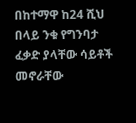በከተማዋ ከ24 ሺህ በላይ ንቁ የግንባታ ፈቃድ ያላቸው ሳይቶች መኖራቸው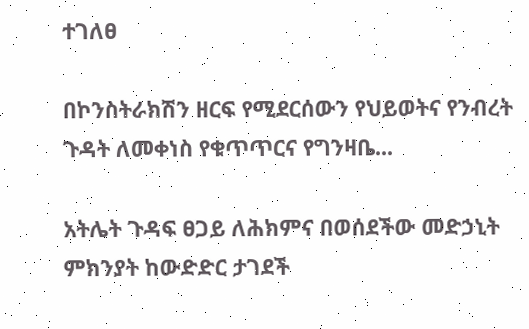ተገለፀ

በኮንስትራክሽን ዘርፍ የሚደርሰውን የህይወትና የንብረት ጉዳት ለመቀነስ የቁጥጥርና የግንዛቤ...

አትሌት ጉዳፍ ፀጋይ ለሕክምና በወሰደችው መድኃኒት ምክንያት ከውድድር ታገደች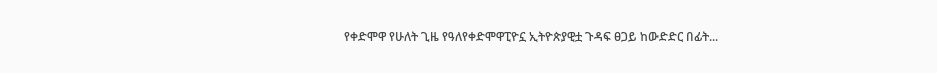የቀድሞዋ የሁለት ጊዜ የዓለየቀድሞዋፒዮኗ ኢትዮጵያዊቷ ጉዳፍ ፀጋይ ከውድድር በፊት...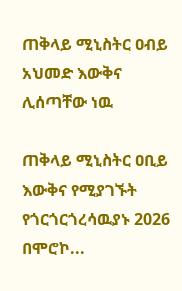ጠቅላይ ሚኒስትር ዐብይ አህመድ እውቅና ሊሰጣቸው ነዉ

ጠቅላይ ሚኒስትር ዐቢይ እውቅና የሚያገኙት የጎርጎርጎረሳዉያኑ 2026 በሞሮኮ...